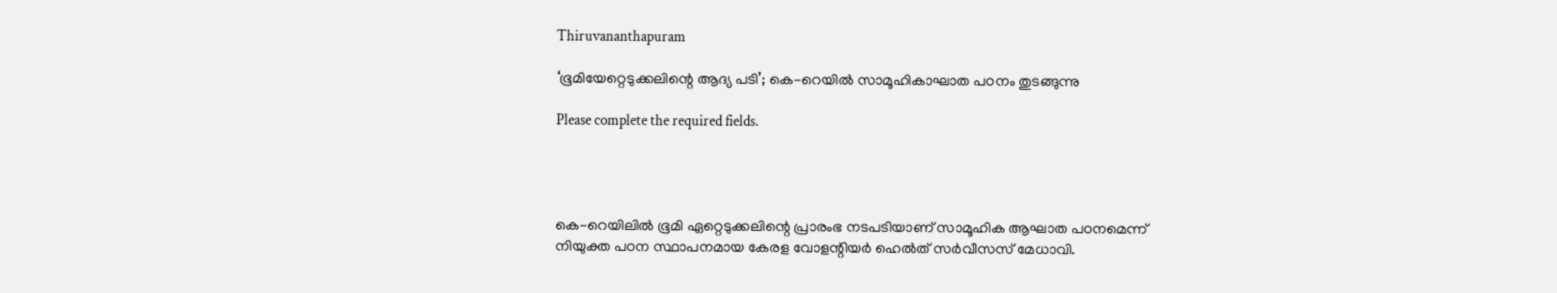Thiruvananthapuram

‘ഭൂമിയേറ്റെടുക്കലിന്റെ ആദ്യ പടി’; കെ-റെയില്‍ സാമൂഹികാഘാത പഠനം തുടങ്ങുന്നു

Please complete the required fields.




കെ-റെയിലില്‍ ഭൂമി ഏറ്റെടുക്കലിന്റെ പ്രാരംഭ നടപടിയാണ് സാമൂഹിക ആഘാത പഠനമെന്ന് നിയുക്ത പഠന സ്ഥാപനമായ കേരള വോളന്റിയര്‍ ഹെല്‍ത് സര്‍വീസസ് മേധാവി.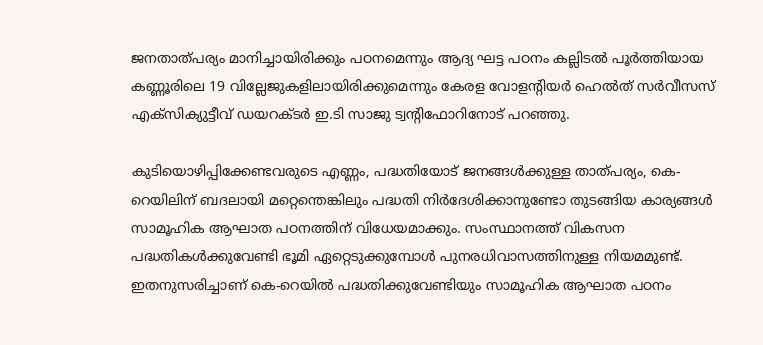ജനതാത്പര്യം മാനിച്ചായിരിക്കും പഠനമെന്നും ആദ്യ ഘട്ട പഠനം കല്ലിടല്‍ പൂര്‍ത്തിയായ കണ്ണൂരിലെ 19 വില്ലേജുകളിലായിരിക്കുമെന്നും കേരള വോളന്റിയര്‍ ഹെല്‍ത് സര്‍വീസസ് എക്‌സിക്യുട്ടീവ് ഡയറക്ടര്‍ ഇ.ടി സാജു ട്വന്റിഫോറിനോട് പറഞ്ഞു.

കുടിയൊഴിപ്പിക്കേണ്ടവരുടെ എണ്ണം, പദ്ധതിയോട് ജനങ്ങള്‍ക്കുള്ള താത്പര്യം, കെ-റെയിലിന് ബദലായി മറ്റെന്തെങ്കിലും പദ്ധതി നിര്‍ദേശിക്കാനുണ്ടോ തുടങ്ങിയ കാര്യങ്ങള്‍ സാമൂഹിക ആഘാത പഠനത്തിന് വിധേയമാക്കും. സംസ്ഥാനത്ത് വികസന പദ്ധതികള്‍ക്കുവേണ്ടി ഭൂമി ഏറ്റെടുക്കുമ്പോള്‍ പുനരധിവാസത്തിനുള്ള നിയമമുണ്ട്. ഇതനുസരിച്ചാണ് കെ-റെയില്‍ പദ്ധതിക്കുവേണ്ടിയും സാമൂഹിക ആഘാത പഠനം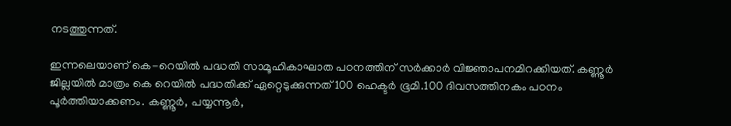നടത്തുന്നത്.

ഇന്നലെയാണ് കെ-റെയില്‍ പദ്ധതി സാമൂഹികാഘാത പഠനത്തിന് സര്‍ക്കാര്‍ വിജ്ഞാപനമിറക്കിയത്. കണ്ണൂര്‍ ജില്ലയില്‍ മാത്രം കെ റെയില്‍ പദ്ധതിക്ക് ഏറ്റെടുക്കുന്നത് 100 ഹെക്ടര്‍ ഭൂമി.100 ദിവസത്തിനകം പഠനം പൂര്‍ത്തിയാക്കണം. കണ്ണൂര്‍, പയ്യന്നൂര്‍,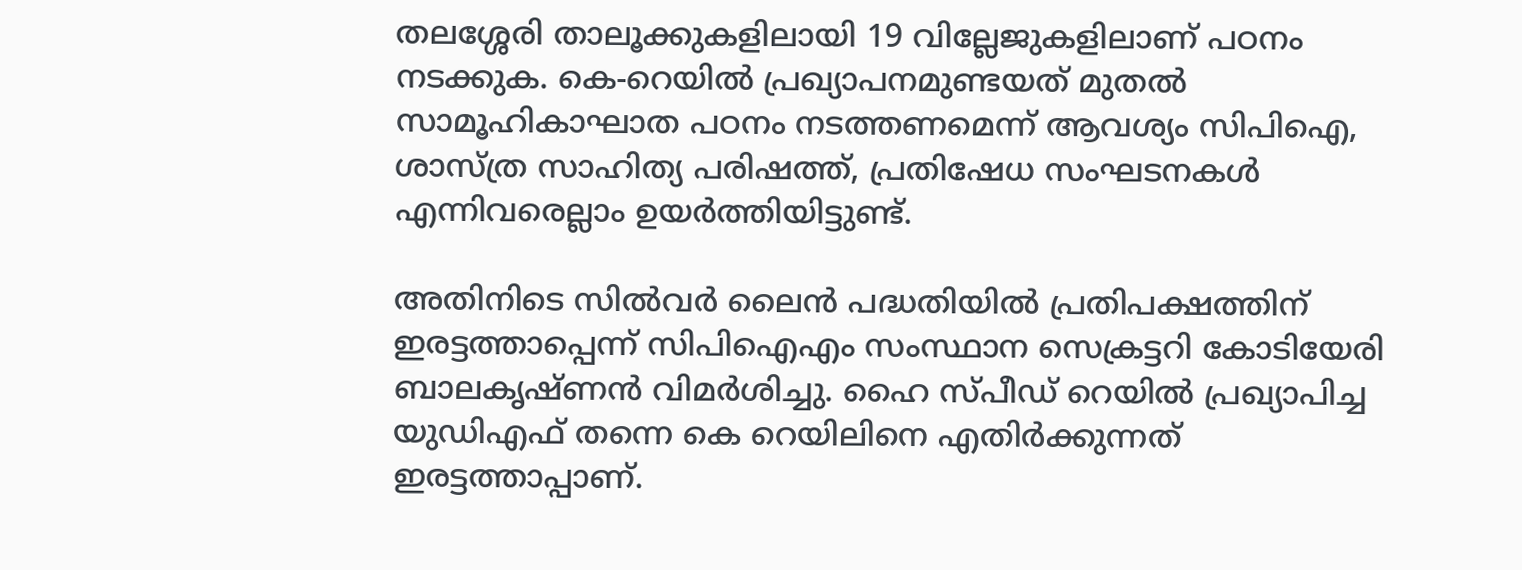തലശ്ശേരി താലൂക്കുകളിലായി 19 വില്ലേജുകളിലാണ് പഠനം നടക്കുക. കെ-റെയില്‍ പ്രഖ്യാപനമുണ്ടയത് മുതല്‍ സാമൂഹികാഘാത പഠനം നടത്തണമെന്ന് ആവശ്യം സിപിഐ, ശാസ്ത്ര സാഹിത്യ പരിഷത്ത്, പ്രതിഷേധ സംഘടനകള്‍ എന്നിവരെല്ലാം ഉയര്‍ത്തിയിട്ടുണ്ട്.

അതിനിടെ സില്‍വര്‍ ലൈന്‍ പദ്ധതിയില്‍ പ്രതിപക്ഷത്തിന് ഇരട്ടത്താപ്പെന്ന് സിപിഐഎം സംസ്ഥാന സെക്രട്ടറി കോടിയേരി ബാലകൃഷ്ണന്‍ വിമര്‍ശിച്ചു. ഹൈ സ്പീഡ് റെയില്‍ പ്രഖ്യാപിച്ച യുഡിഎഫ് തന്നെ കെ റെയിലിനെ എതിര്‍ക്കുന്നത് ഇരട്ടത്താപ്പാണ്.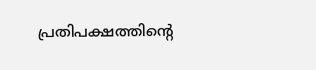പ്രതിപക്ഷത്തിന്റെ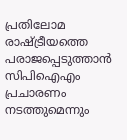പ്രതിലോമ രാഷ്ട്രീയത്തെ പരാജപ്പെടുത്താന്‍ സിപിഐഎം പ്രചാരണം നടത്തുമെന്നും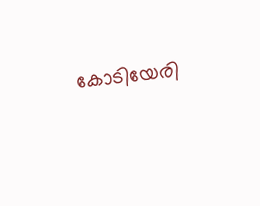കോടിയേരി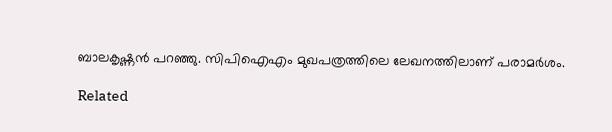ബാലകൃഷ്ണന്‍ പറഞ്ഞു. സിപിഐഎം മുഖപത്രത്തിലെ ലേഖനത്തിലാണ് പരാമര്‍ശം.

Related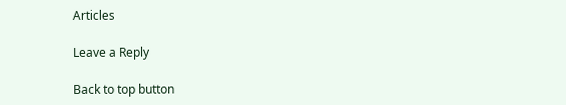Articles

Leave a Reply

Back to top button